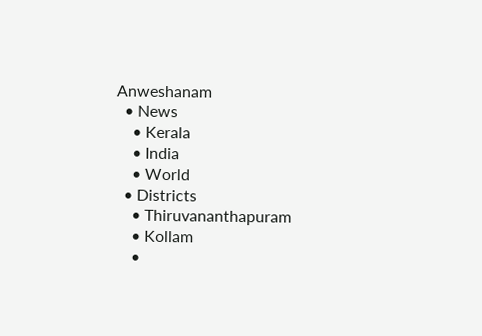Anweshanam
  • News
    • Kerala
    • India
    • World
  • Districts
    • Thiruvananthapuram
    • Kollam
    •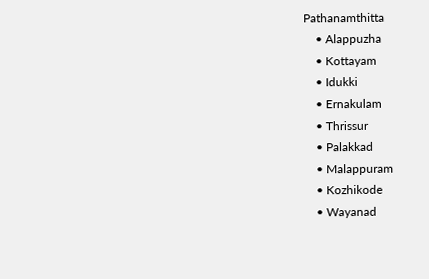Pathanamthitta
    • Alappuzha
    • Kottayam
    • Idukki
    • Ernakulam
    • Thrissur
    • Palakkad
    • Malappuram
    • Kozhikode
    • Wayanad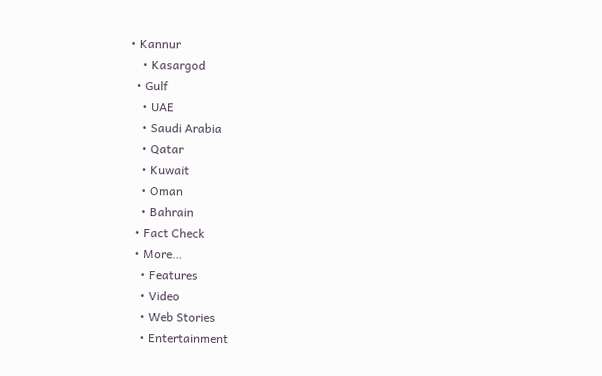• Kannur
    • Kasargod
  • Gulf
    • UAE
    • Saudi Arabia
    • Qatar
    • Kuwait
    • Oman
    • Bahrain
  • Fact Check
  • More…
    • Features
    • Video
    • Web Stories
    • Entertainment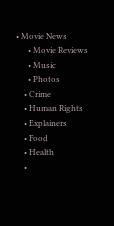• Movie News
      • Movie Reviews
      • Music
      • Photos
    • Crime
    • Human Rights
    • Explainers
    • Food
    • Health
    •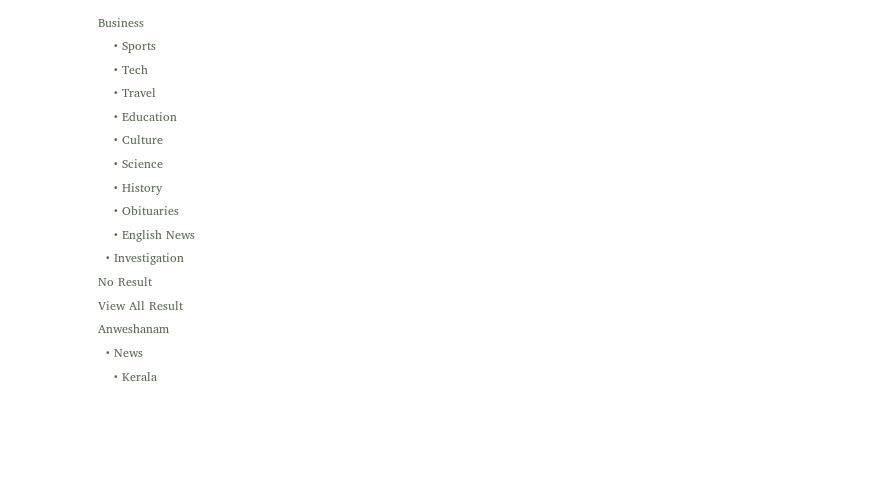Business
    • Sports
    • Tech
    • Travel
    • Education
    • Culture
    • Science
    • History
    • Obituaries
    • English News
  • Investigation
No Result
View All Result
Anweshanam
  • News
    • Kerala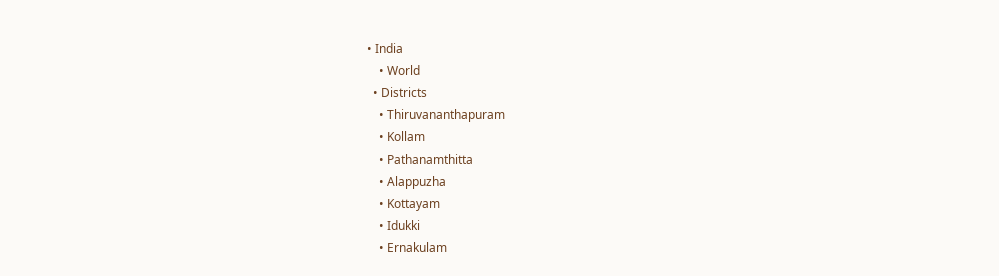• India
    • World
  • Districts
    • Thiruvananthapuram
    • Kollam
    • Pathanamthitta
    • Alappuzha
    • Kottayam
    • Idukki
    • Ernakulam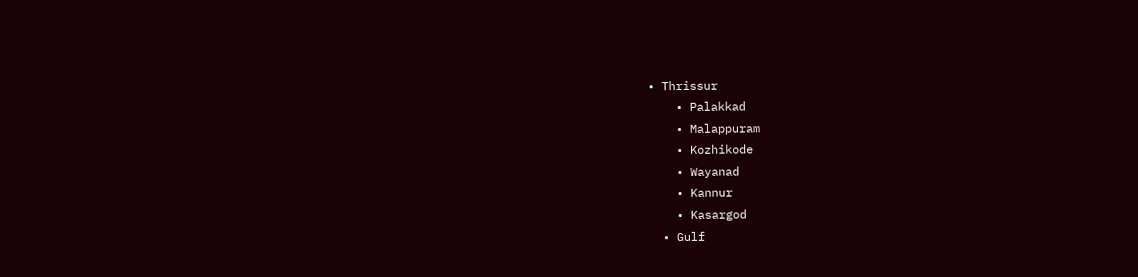• Thrissur
    • Palakkad
    • Malappuram
    • Kozhikode
    • Wayanad
    • Kannur
    • Kasargod
  • Gulf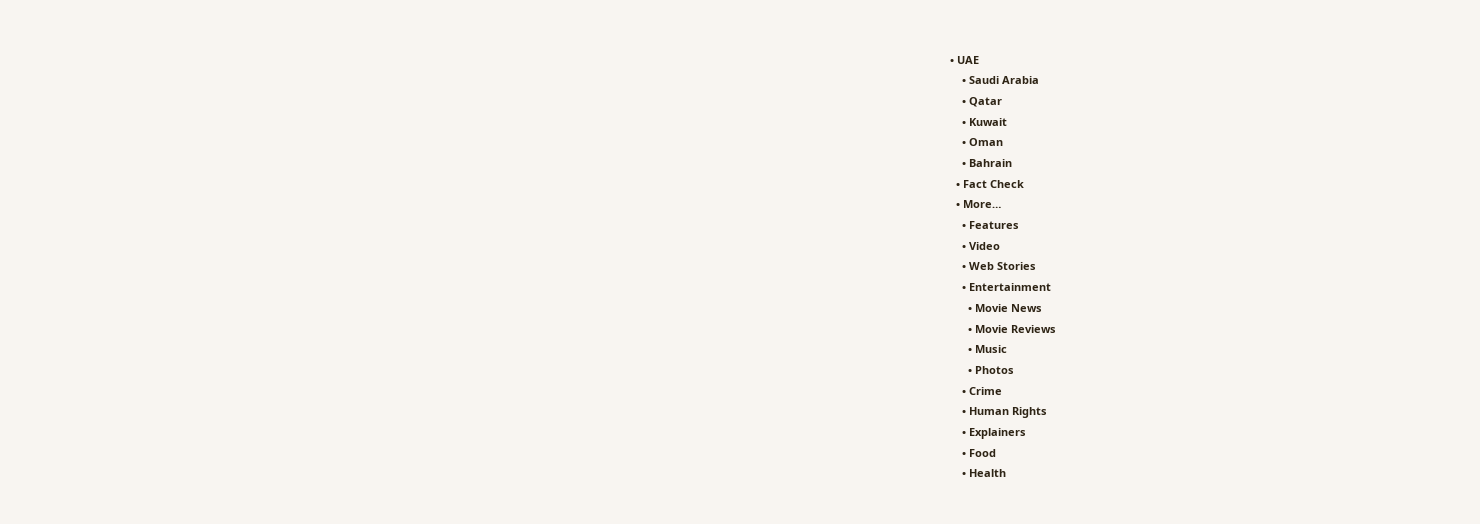• UAE
    • Saudi Arabia
    • Qatar
    • Kuwait
    • Oman
    • Bahrain
  • Fact Check
  • More…
    • Features
    • Video
    • Web Stories
    • Entertainment
      • Movie News
      • Movie Reviews
      • Music
      • Photos
    • Crime
    • Human Rights
    • Explainers
    • Food
    • Health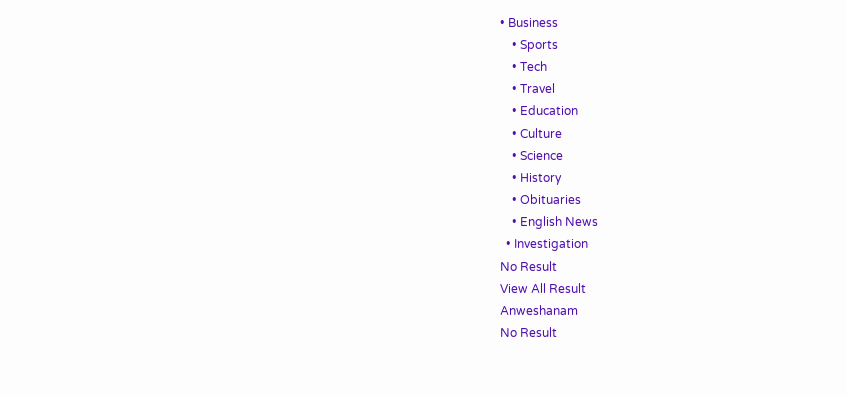• Business
    • Sports
    • Tech
    • Travel
    • Education
    • Culture
    • Science
    • History
    • Obituaries
    • English News
  • Investigation
No Result
View All Result
Anweshanam
No Result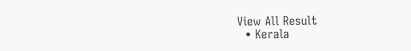View All Result
  • Kerala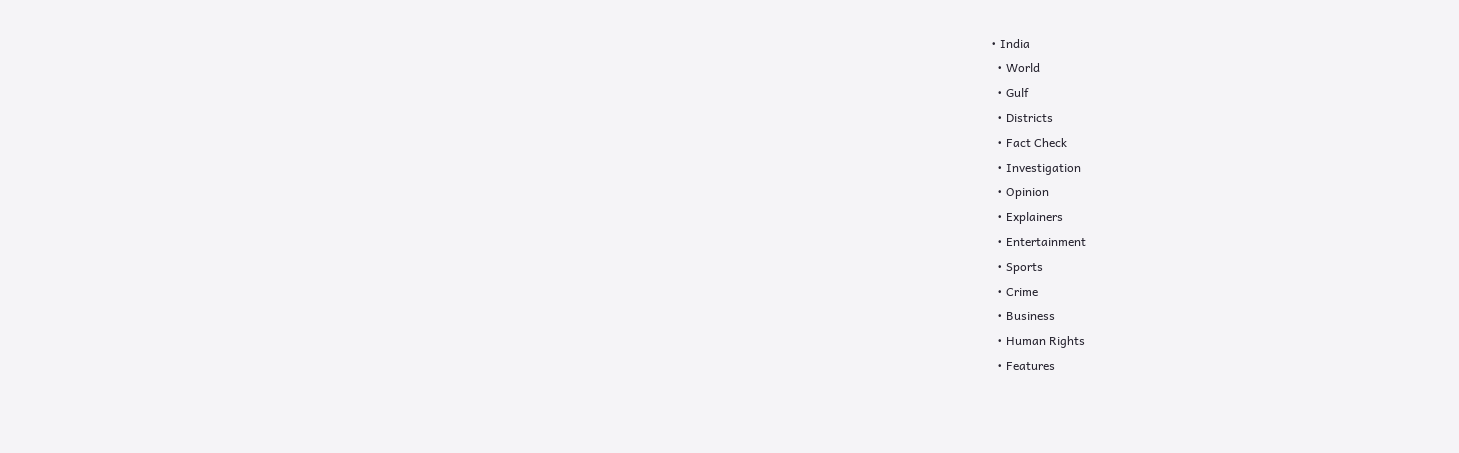• India
  • World
  • Gulf
  • Districts
  • Fact Check
  • Investigation
  • Opinion
  • Explainers
  • Entertainment
  • Sports
  • Crime
  • Business
  • Human Rights
  • Features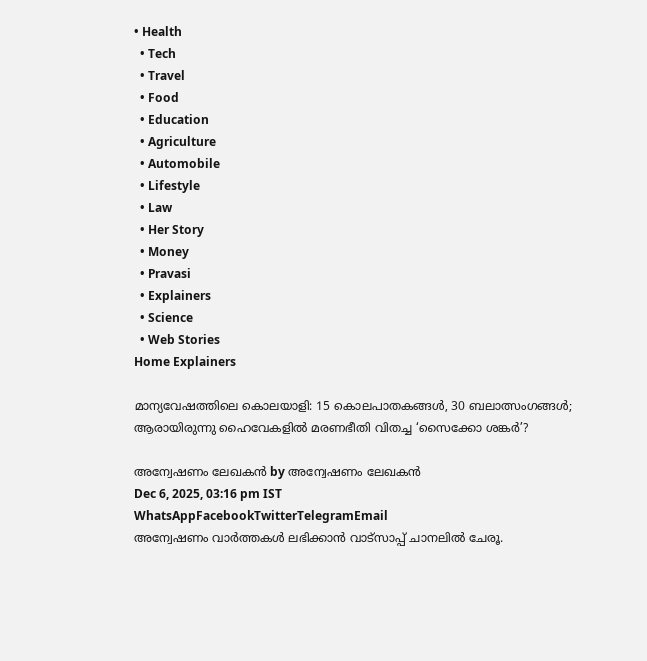• Health
  • Tech
  • Travel
  • Food
  • Education
  • Agriculture
  • Automobile
  • Lifestyle
  • Law
  • Her Story
  • Money
  • Pravasi
  • Explainers
  • Science
  • Web Stories
Home Explainers

മാന്യവേഷത്തിലെ കൊലയാളി: 15 കൊലപാതകങ്ങൾ, 30 ബലാത്സംഗങ്ങൾ; ആരായിരുന്നു ഹൈവേകളിൽ മരണഭീതി വിതച്ച ‘സൈക്കോ ശങ്കർ’?

അന്വേഷണം ലേഖകൻ by അന്വേഷണം ലേഖകൻ
Dec 6, 2025, 03:16 pm IST
WhatsAppFacebookTwitterTelegramEmail
അന്വേഷണം വാർത്തകൾ ലഭിക്കാന്‍ വാട്സാപ്പ് ചാനലില്‍ ചേരൂ.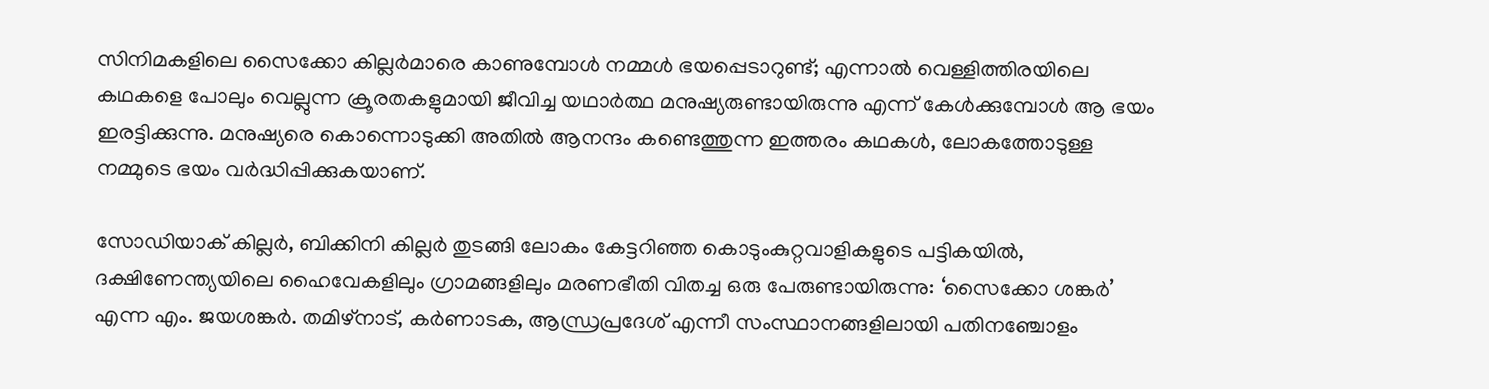സിനിമകളിലെ സൈക്കോ കില്ലർമാരെ കാണുമ്പോൾ നമ്മൾ ഭയപ്പെടാറുണ്ട്; എന്നാൽ വെള്ളിത്തിരയിലെ കഥകളെ പോലും വെല്ലുന്ന ക്രൂരതകളുമായി ജീവിച്ച യഥാർത്ഥ മനുഷ്യരുണ്ടായിരുന്നു എന്ന് കേൾക്കുമ്പോൾ ആ ഭയം ഇരട്ടിക്കുന്നു. മനുഷ്യരെ കൊന്നൊടുക്കി അതിൽ ആനന്ദം കണ്ടെത്തുന്ന ഇത്തരം കഥകൾ, ലോകത്തോടുള്ള നമ്മുടെ ഭയം വർദ്ധിപ്പിക്കുകയാണ്.

സോഡിയാക് കില്ലർ, ബിക്കിനി കില്ലർ തുടങ്ങി ലോകം കേട്ടറിഞ്ഞ കൊടുംകുറ്റവാളികളുടെ പട്ടികയിൽ, ദക്ഷിണേന്ത്യയിലെ ഹൈവേകളിലും ഗ്രാമങ്ങളിലും മരണഭീതി വിതച്ച ഒരു പേരുണ്ടായിരുന്നു: ‘സൈക്കോ ശങ്കർ’ എന്ന എം. ജയശങ്കർ. തമിഴ്‌നാട്, കർണാടക, ആന്ധ്രപ്രദേശ് എന്നീ സംസ്ഥാനങ്ങളിലായി പതിനഞ്ചോളം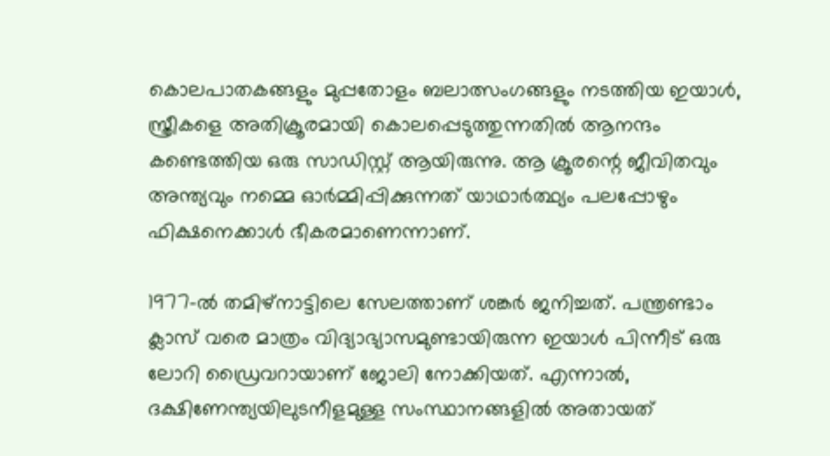കൊലപാതകങ്ങളും മുപ്പതോളം ബലാത്സംഗങ്ങളും നടത്തിയ ഇയാൾ, സ്ത്രീകളെ അതിക്രൂരമായി കൊലപ്പെടുത്തുന്നതിൽ ആനന്ദം കണ്ടെത്തിയ ഒരു സാഡിസ്റ്റ് ആയിരുന്നു. ആ ക്രൂരന്റെ ജീവിതവും അന്ത്യവും നമ്മെ ഓർമ്മിപ്പിക്കുന്നത് യാഥാർത്ഥ്യം പലപ്പോഴും ഫിക്ഷനെക്കാൾ ഭീകരമാണെന്നാണ്.

1977-ൽ തമിഴ്‌നാട്ടിലെ സേലത്താണ് ശങ്കർ ജനിച്ചത്. പന്ത്രണ്ടാം ക്ലാസ് വരെ മാത്രം വിദ്യാഭ്യാസമുണ്ടായിരുന്ന ഇയാൾ പിന്നീട് ഒരു ലോറി ഡ്രൈവറായാണ് ജോലി നോക്കിയത്. എന്നാൽ, ദക്ഷിണേന്ത്യയിലുടനീളമുള്ള സംസ്ഥാനങ്ങളിൽ അതായത്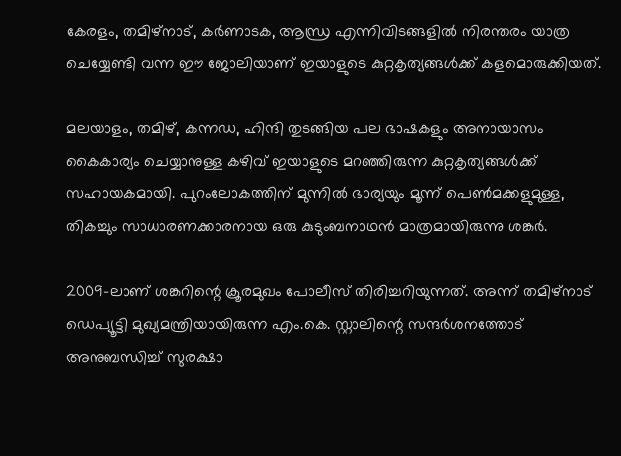കേരളം, തമിഴ്നാട്, കർണാടക, ആന്ധ്ര എന്നിവിടങ്ങളിൽ നിരന്തരം യാത്ര ചെയ്യേണ്ടി വന്ന ഈ ജോലിയാണ് ഇയാളുടെ കുറ്റകൃത്യങ്ങൾക്ക് കളമൊരുക്കിയത്.

മലയാളം, തമിഴ്, കന്നഡ, ഹിന്ദി തുടങ്ങിയ പല ഭാഷകളും അനായാസം കൈകാര്യം ചെയ്യാനുള്ള കഴിവ് ഇയാളുടെ മറഞ്ഞിരുന്ന കുറ്റകൃത്യങ്ങൾക്ക് സഹായകമായി. പുറംലോകത്തിന് മുന്നിൽ ഭാര്യയും മൂന്ന് പെൺമക്കളുമുള്ള, തികച്ചും സാധാരണക്കാരനായ ഒരു കുടുംബനാഥൻ മാത്രമായിരുന്നു ശങ്കർ.

2009-ലാണ് ശങ്കറിന്റെ ക്രൂരമുഖം പോലീസ് തിരിച്ചറിയുന്നത്. അന്ന് തമിഴ്‌നാട് ഡെപ്യൂട്ടി മുഖ്യമന്ത്രിയായിരുന്ന എം.കെ. സ്റ്റാലിന്റെ സന്ദർശനത്തോട് അനുബന്ധിച്ച് സുരക്ഷാ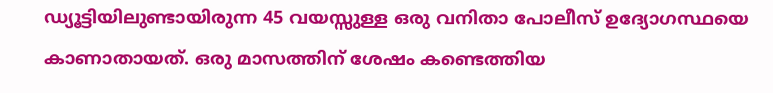ഡ്യൂട്ടിയിലുണ്ടായിരുന്ന 45 വയസ്സുള്ള ഒരു വനിതാ പോലീസ് ഉദ്യോഗസ്ഥയെ കാണാതായത്. ഒരു മാസത്തിന് ശേഷം കണ്ടെത്തിയ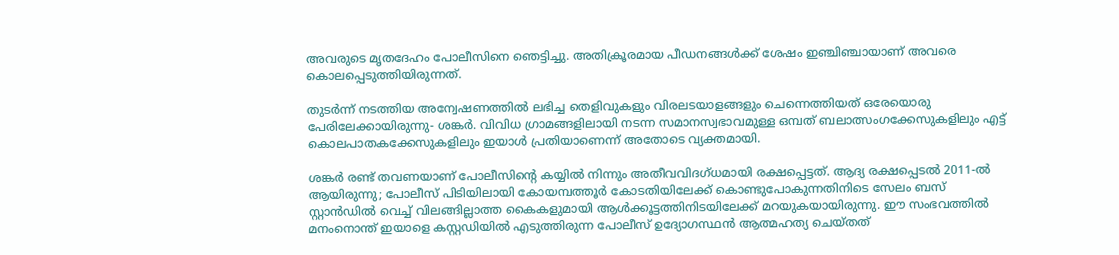അവരുടെ മൃതദേഹം പോലീസിനെ ഞെട്ടിച്ചു. അതിക്രൂരമായ പീഡനങ്ങൾക്ക് ശേഷം ഇഞ്ചിഞ്ചായാണ് അവരെ കൊലപ്പെടുത്തിയിരുന്നത്.

തുടർന്ന് നടത്തിയ അന്വേഷണത്തിൽ ലഭിച്ച തെളിവുകളും വിരലടയാളങ്ങളും ചെന്നെത്തിയത് ഒരേയൊരു പേരിലേക്കായിരുന്നു- ശങ്കർ. വിവിധ ഗ്രാമങ്ങളിലായി നടന്ന സമാനസ്വഭാവമുള്ള ഒമ്പത് ബലാത്സംഗക്കേസുകളിലും എട്ട് കൊലപാതകക്കേസുകളിലും ഇയാൾ പ്രതിയാണെന്ന് അതോടെ വ്യക്തമായി.

ശങ്കർ രണ്ട് തവണയാണ് പോലീസിന്റെ കയ്യിൽ നിന്നും അതീവവിദഗ്ധമായി രക്ഷപ്പെട്ടത്. ആദ്യ രക്ഷപ്പെടൽ 2011-ൽ ആയിരുന്നു; പോലീസ് പിടിയിലായി കോയമ്പത്തൂർ കോടതിയിലേക്ക് കൊണ്ടുപോകുന്നതിനിടെ സേലം ബസ് സ്റ്റാൻഡിൽ വെച്ച് വിലങ്ങില്ലാത്ത കൈകളുമായി ആൾക്കൂട്ടത്തിനിടയിലേക്ക് മറയുകയായിരുന്നു. ഈ സംഭവത്തിൽ മനംനൊന്ത് ഇയാളെ കസ്റ്റഡിയിൽ എടുത്തിരുന്ന പോലീസ് ഉദ്യോഗസ്ഥൻ ആത്മഹത്യ ചെയ്തത്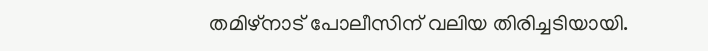തമിഴ്നാട് പോലീസിന് വലിയ തിരിച്ചടിയായി.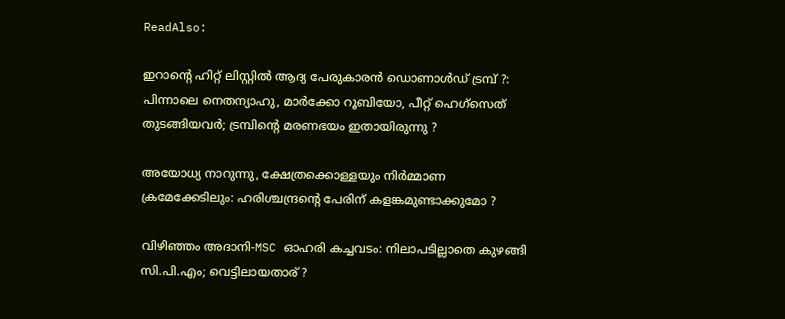ReadAlso:

ഇറാന്റെ ഹിറ്റ് ലിസ്റ്റില്‍ ആദ്യ പേരുകാരന്‍ ഡൊണാള്‍ഡ് ട്രമ്പ് ?: പിന്നാലെ നെതന്യാഹു, മാര്‍ക്കോ റൂബിയോ, പീറ്റ് ഹെഗ്‌സെത് തുടങ്ങിയവര്‍; ട്രമ്പിന്റെ മരണഭയം ഇതായിരുന്നു ?

അയോധ്യ നാറുന്നു, ക്ഷേത്രക്കൊള്ളയും നിര്‍മ്മാണ ക്രമേക്കേടിലും: ഹരിശ്ചന്ദ്രന്റെ പേരിന് കളങ്കമുണ്ടാക്കുമോ ?

വിഴിഞ്ഞം അദാനി-MSC ഓഹരി കച്ചവടം: നിലാപടില്ലാതെ കുഴങ്ങി സി.പി.എം; വെട്ടിലായതാര് ?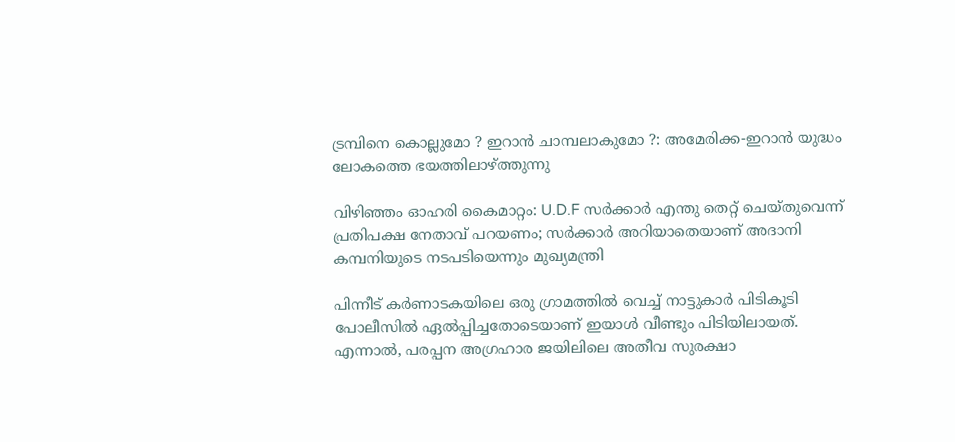ട്രമ്പിനെ കൊല്ലുമോ ? ഇറാന്‍ ചാമ്പലാകുമോ ?: അമേരിക്ക-ഇറാന്‍ യുദ്ധം ലോകത്തെ ഭയത്തിലാഴ്ത്തുന്നു

വിഴിഞ്ഞം ഓഹരി കൈമാറ്റം: U.D.F സര്‍ക്കാര്‍ എന്തു തെറ്റ് ചെയ്തുവെന്ന് പ്രതിപക്ഷ നേതാവ് പറയണം; സര്‍ക്കാര്‍ അറിയാതെയാണ് അദാനി കമ്പനിയുടെ നടപടിയെന്നും മുഖ്യമന്ത്രി

പിന്നീട് കർണാടകയിലെ ഒരു ഗ്രാമത്തിൽ വെച്ച് നാട്ടുകാർ പിടികൂടി പോലീസിൽ ഏൽപ്പിച്ചതോടെയാണ് ഇയാൾ വീണ്ടും പിടിയിലായത്. എന്നാൽ, പരപ്പന അഗ്രഹാര ജയിലിലെ അതീവ സുരക്ഷാ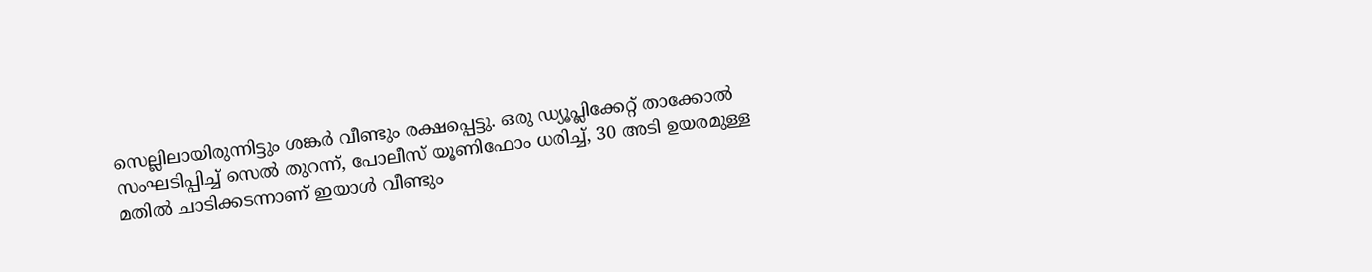സെല്ലിലായിരുന്നിട്ടും ശങ്കർ വീണ്ടും രക്ഷപ്പെട്ടു. ഒരു ഡ്യൂപ്ലിക്കേറ്റ് താക്കോൽ സംഘടിപ്പിച്ച് സെൽ തുറന്ന്, പോലീസ് യൂണിഫോം ധരിച്ച്, 30 അടി ഉയരമുള്ള മതിൽ ചാടിക്കടന്നാണ് ഇയാൾ വീണ്ടും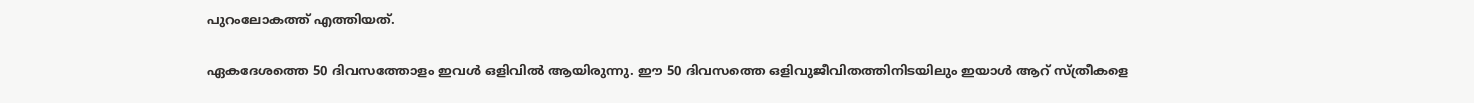പുറംലോകത്ത് എത്തിയത്.

ഏകദേശത്തെ 50 ദിവസത്തോളം ഇവൾ ഒളിവിൽ ആയിരുന്നു. ഈ 50 ദിവസത്തെ ഒളിവുജീവിതത്തിനിടയിലും ഇയാൾ ആറ് സ്ത്രീകളെ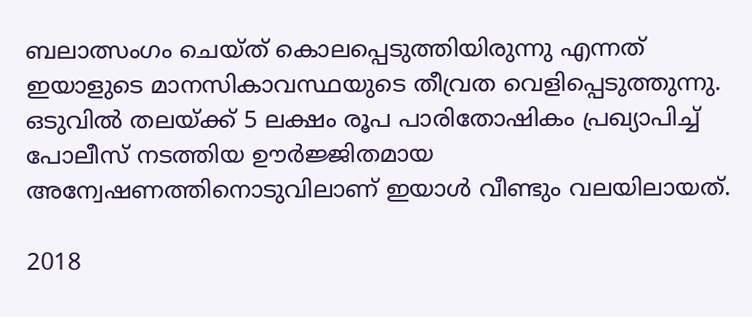ബലാത്സംഗം ചെയ്ത് കൊലപ്പെടുത്തിയിരുന്നു എന്നത് ഇയാളുടെ മാനസികാവസ്ഥയുടെ തീവ്രത വെളിപ്പെടുത്തുന്നു. ഒടുവിൽ തലയ്ക്ക് 5 ലക്ഷം രൂപ പാരിതോഷികം പ്രഖ്യാപിച്ച് പോലീസ് നടത്തിയ ഊർജ്ജിതമായ അന്വേഷണത്തിനൊടുവിലാണ് ഇയാൾ വീണ്ടും വലയിലായത്.

2018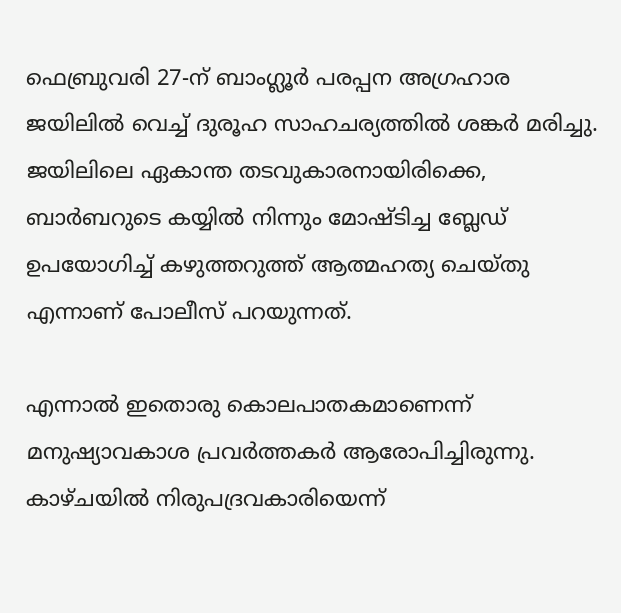ഫെബ്രുവരി 27-ന് ബാംഗ്ലൂർ പരപ്പന അഗ്രഹാര ജയിലിൽ വെച്ച് ദുരൂഹ സാഹചര്യത്തിൽ ശങ്കർ മരിച്ചു. ജയിലിലെ ഏകാന്ത തടവുകാരനായിരിക്കെ, ബാർബറുടെ കയ്യിൽ നിന്നും മോഷ്ടിച്ച ബ്ലേഡ് ഉപയോഗിച്ച് കഴുത്തറുത്ത് ആത്മഹത്യ ചെയ്തു എന്നാണ് പോലീസ് പറയുന്നത്.

എന്നാൽ ഇതൊരു കൊലപാതകമാണെന്ന് മനുഷ്യാവകാശ പ്രവർത്തകർ ആരോപിച്ചിരുന്നു. കാഴ്ചയിൽ നിരുപദ്രവകാരിയെന്ന്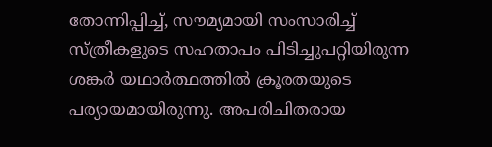തോന്നിപ്പിച്ച്, സൗമ്യമായി സംസാരിച്ച് സ്ത്രീകളുടെ സഹതാപം പിടിച്ചുപറ്റിയിരുന്ന ശങ്കർ യഥാർത്ഥത്തിൽ ക്രൂരതയുടെ പര്യായമായിരുന്നു. അപരിചിതരായ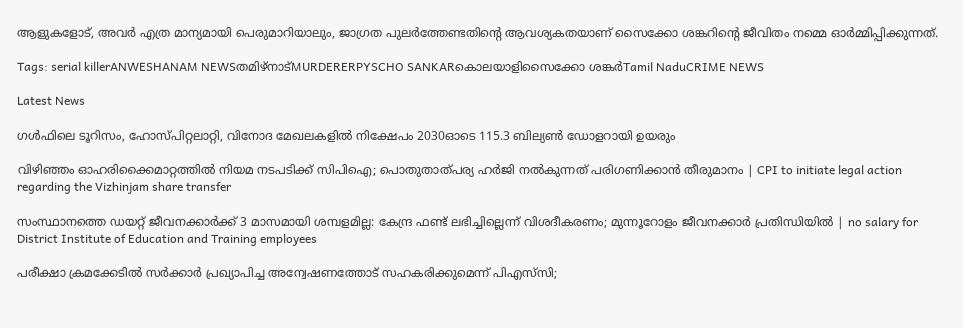ആളുകളോട്, അവർ എത്ര മാന്യമായി പെരുമാറിയാലും, ജാഗ്രത പുലർത്തേണ്ടതിന്റെ ആവശ്യകതയാണ് സൈക്കോ ശങ്കറിന്റെ ജീവിതം നമ്മെ ഓർമ്മിപ്പിക്കുന്നത്.

Tags: serial killerANWESHANAM NEWSതമിഴ്‌നാട്MURDERERPYSCHO SANKARകൊലയാളിസൈക്കോ ശങ്കർTamil NaduCRIME NEWS

Latest News

ഗള്‍ഫിലെ ടൂറിസം, ഹോസ്പിറ്റലാറ്റി, വിനോദ മേഖലകളില്‍ നിക്ഷേപം 2030ഓടെ 115.3 ബില്യണ്‍ ഡോളറായി ഉയരും

വിഴിഞ്ഞം ഓഹരിക്കൈമാറ്റത്തില്‍ നിയമ നടപടിക്ക് സിപിഐ; പൊതുതാത്പര്യ ഹര്‍ജി നല്‍കുന്നത് പരിഗണിക്കാന്‍ തീരുമാനം | CPI to initiate legal action regarding the Vizhinjam share transfer

സംസ്ഥാനത്തെ ഡയറ്റ് ജീവനക്കാര്‍ക്ക് 3 മാസമായി ശമ്പളമില്ല: കേന്ദ്ര ഫണ്ട് ലഭിച്ചില്ലെന്ന് വിശദീകരണം; മുന്നൂറോളം ജീവനക്കാര്‍ പ്രതിന്ധിയില്‍ | no salary for District Institute of Education and Training employees

പരീക്ഷാ ക്രമക്കേടില്‍ സര്‍ക്കാര്‍ പ്രഖ്യാപിച്ച അന്വേഷണത്തോട് സഹകരിക്കുമെന്ന് പിഎസ്‌സി;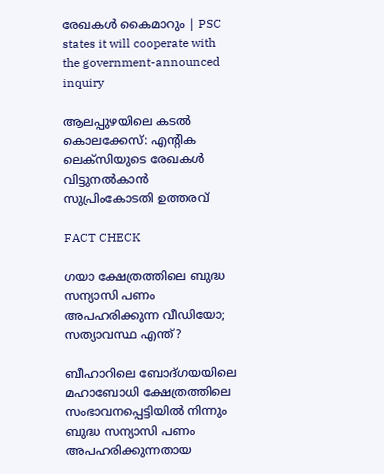രേഖകള്‍ കൈമാറും | PSC states it will cooperate with the government-announced inquiry

ആലപ്പുഴയിലെ കടല്‍ കൊലക്കേസ്: എന്റിക ലെക്‌സിയുടെ രേഖകള്‍ വിട്ടുനല്‍കാന്‍ സുപ്രിംകോടതി ഉത്തരവ്

FACT CHECK

ഗയാ ക്ഷേത്രത്തിലെ ബുദ്ധ സന്യാസി പണം അപഹരിക്കുന്ന വീഡിയോ; സത്യാവസ്ഥ എന്ത്?

ബീഹാറിലെ ബോദ്ഗയയിലെ മഹാബോധി ക്ഷേത്രത്തിലെ സംഭാവനപ്പെട്ടിയില്‍ നിന്നും ബുദ്ധ സന്യാസി പണം അപഹരിക്കുന്നതായ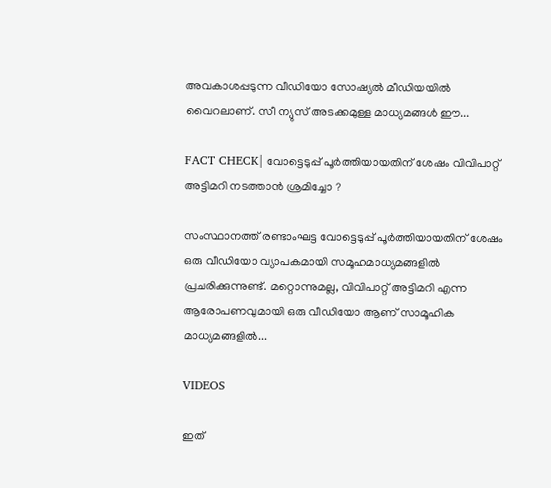അവകാശപ്പടുന്ന വീഡിയോ സോഷ്യല്‍ മീഡിയയില്‍ വൈറലാണ്. സീ ന്യുസ് അടക്കമുള്ള മാധ്യമങ്ങള്‍ ഈ...

FACT CHECK| വോട്ടെടുപ്പ് പൂർത്തിയായതിന് ശേഷം വിവിപാറ്റ് അട്ടിമറി നടത്താൻ ശ്രമിച്ചോ ?

സംസ്ഥാനത്ത് രണ്ടാംഘട്ട വോട്ടെടുപ്പ് പൂർത്തിയായതിന് ശേഷം ഒരു വീഡിയോ വ്യാപകമായി സമൂഹമാധ്യമങ്ങളിൽ പ്രചരിക്കുന്നുണ്ട്. മറ്റൊന്നുമല്ല, വിവിപാറ്റ് അട്ടിമറി എന്ന ആരോപണവുമായി ഒരു വീഡിയോ ആണ് സാമൂഹിക മാധ്യമങ്ങളിൽ...

VIDEOS

ഇത്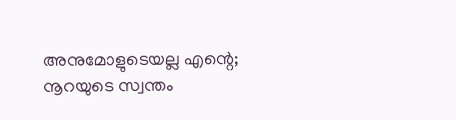അനുമോളുടെയല്ല എന്റെ; നൂറയുടെ സ്വന്തം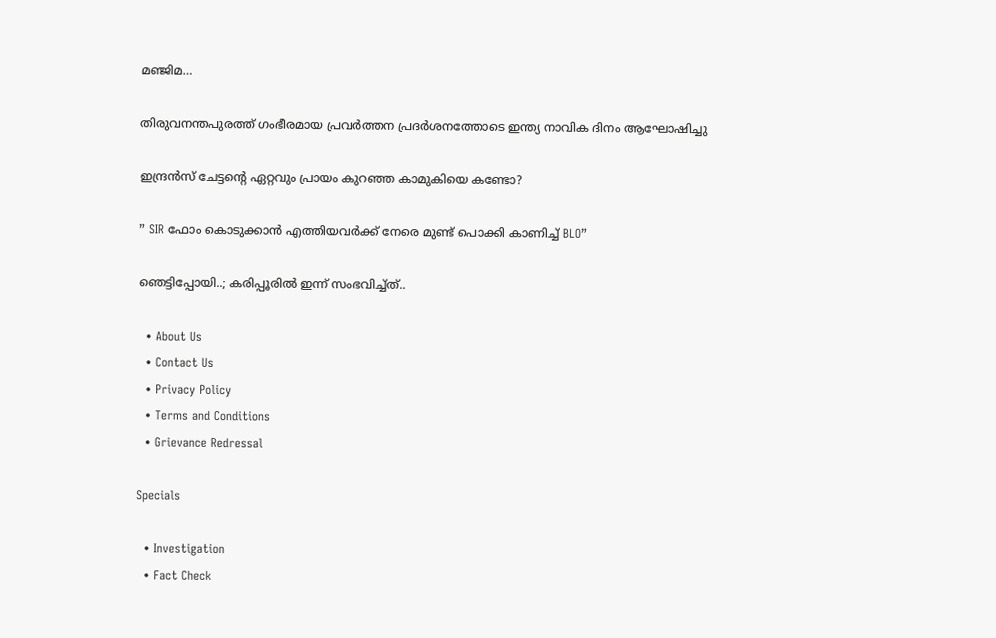മഞ്ജിമ…

തിരുവനന്തപുരത്ത് ഗംഭീരമായ പ്രവർത്തന പ്രദർശനത്തോടെ ഇന്ത്യ നാവിക ദിനം ആഘോഷിച്ചു

ഇന്ദ്രൻസ് ചേട്ടന്റെ ഏറ്റവും പ്രായം കുറഞ്ഞ കാമുകിയെ കണ്ടോ?

” SIR ഫോം കൊടുക്കാൻ എത്തിയവർക്ക് നേരെ മുണ്ട് പൊക്കി കാണിച്ച് BLO”

ഞെട്ടിപ്പോയി..; കരിപ്പൂരിൽ ഇന്ന് സംഭവിച്ച്ത്..

  • About Us
  • Contact Us
  • Privacy Policy
  • Terms and Conditions
  • Grievance Redressal

Specials

  • Investigation
  • Fact Check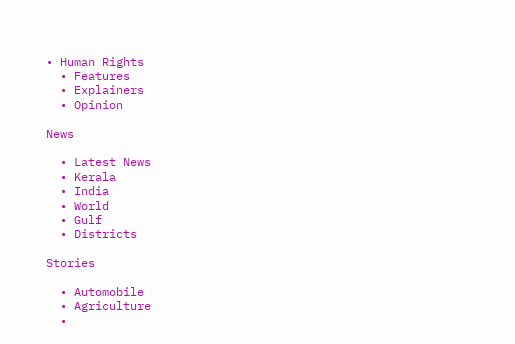• Human Rights
  • Features
  • Explainers
  • Opinion

News

  • Latest News
  • Kerala
  • India
  • World
  • Gulf
  • Districts

Stories

  • Automobile
  • Agriculture
  •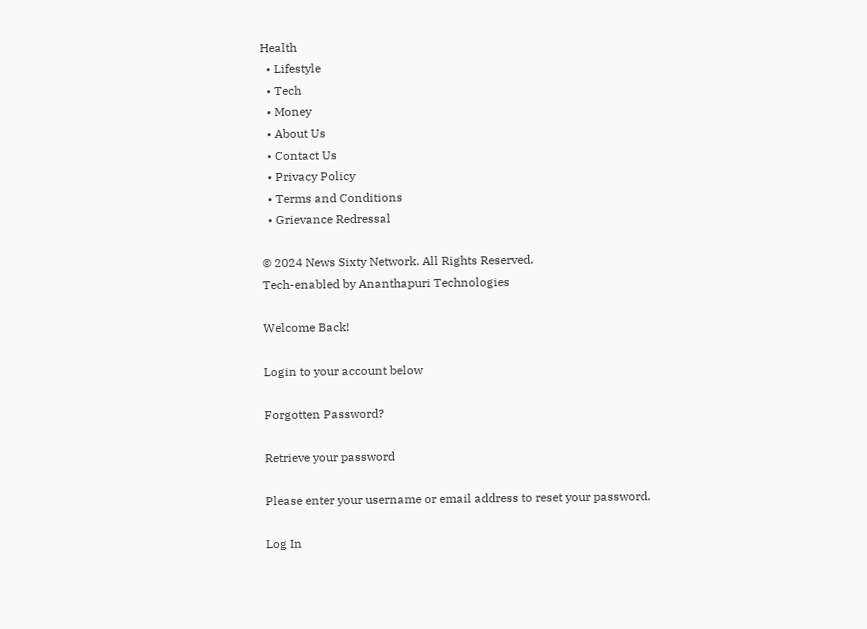Health
  • Lifestyle
  • Tech
  • Money
  • About Us
  • Contact Us
  • Privacy Policy
  • Terms and Conditions
  • Grievance Redressal

© 2024 News Sixty Network. All Rights Reserved.
Tech-enabled by Ananthapuri Technologies

Welcome Back!

Login to your account below

Forgotten Password?

Retrieve your password

Please enter your username or email address to reset your password.

Log In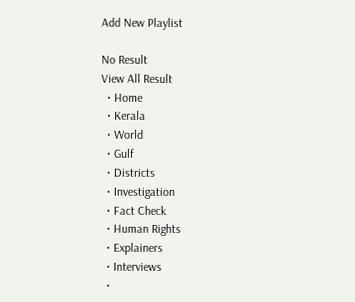Add New Playlist

No Result
View All Result
  • Home
  • Kerala
  • World
  • Gulf
  • Districts
  • Investigation
  • Fact Check
  • Human Rights
  • Explainers
  • Interviews
  •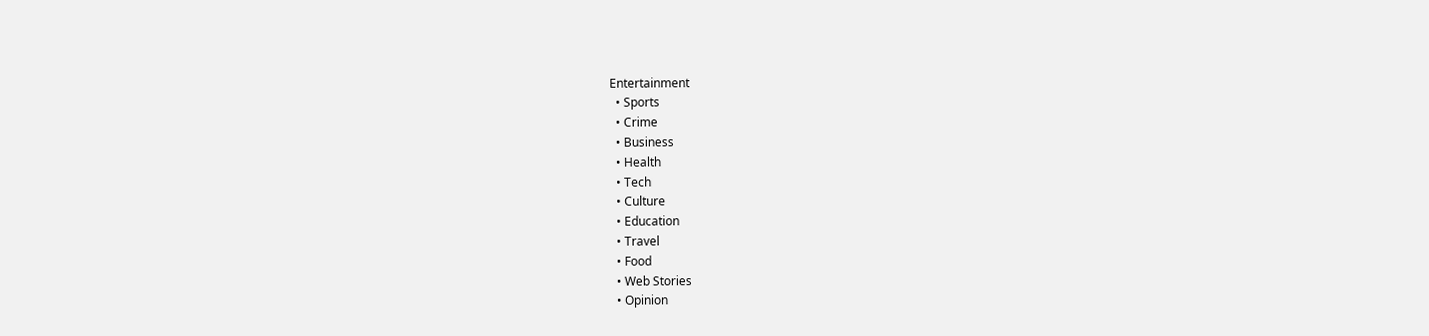Entertainment
  • Sports
  • Crime
  • Business
  • Health
  • Tech
  • Culture
  • Education
  • Travel
  • Food
  • Web Stories
  • Opinion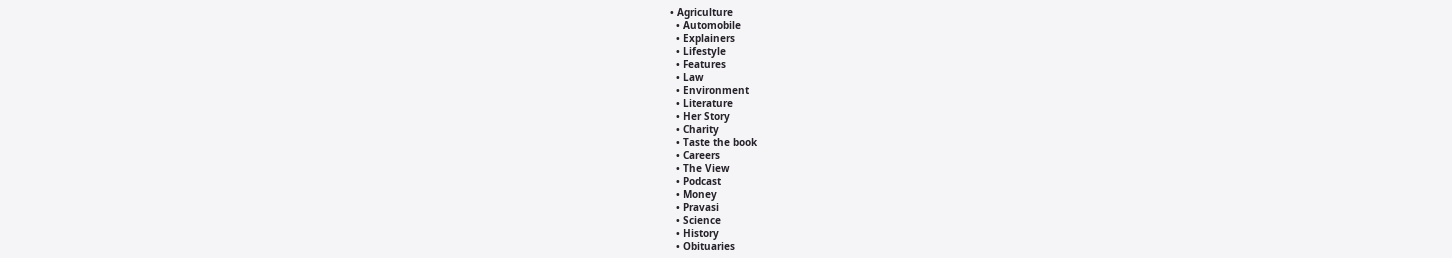• Agriculture
  • Automobile
  • Explainers
  • Lifestyle
  • Features
  • Law
  • Environment
  • Literature
  • Her Story
  • Charity
  • Taste the book
  • Careers
  • The View
  • Podcast
  • Money
  • Pravasi
  • Science
  • History
  • Obituaries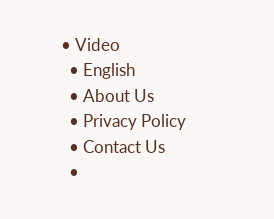• Video
  • English
  • About Us
  • Privacy Policy
  • Contact Us
  •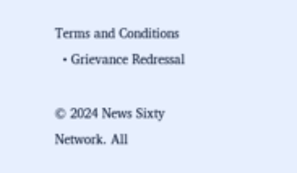Terms and Conditions
  • Grievance Redressal

© 2024 News Sixty Network. All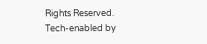Rights Reserved.
Tech-enabled by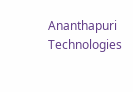Ananthapuri Technologies